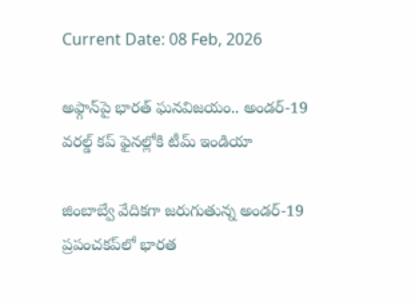Current Date: 08 Feb, 2026

అఫ్గాన్‌పై భారత్ ఘనవిజయం.. అండర్-19 వరల్డ్ కప్ ఫైనల్లోకి టీమ్ ఇండియా

జింబాబ్వే వేదికగా జరుగుతున్న అండర్-19 ప్రపంచకప్‌లో భారత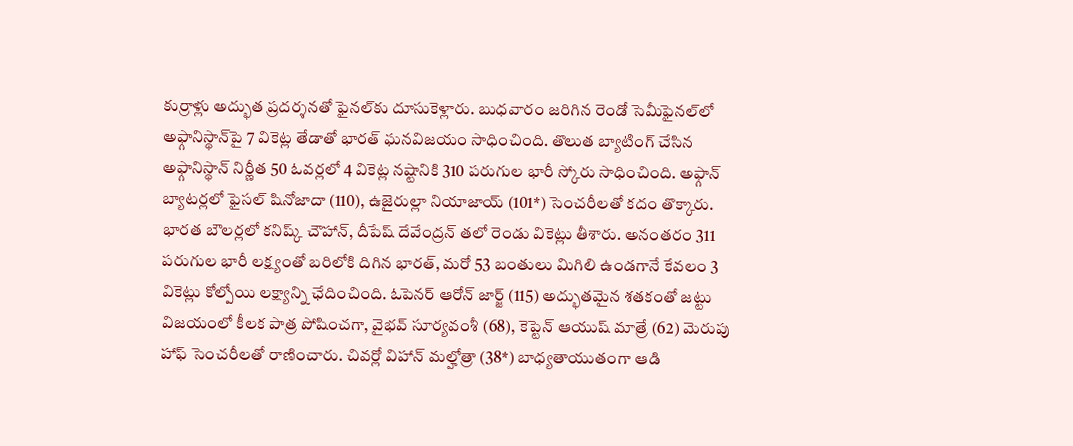కుర్రాళ్లు అద్భుత ప్రదర్శనతో ఫైనల్‌కు దూసుకెళ్లారు. బుధవారం జరిగిన రెండో సెమీఫైనల్‌లో అఫ్గానిస్థాన్‌పై 7 వికెట్ల తేడాతో భారత్ ఘనవిజయం సాధించింది. తొలుత బ్యాటింగ్ చేసిన అఫ్గానిస్థాన్ నిర్ణీత 50 ఓవర్లలో 4 వికెట్ల నష్టానికి 310 పరుగుల భారీ స్కోరు సాధించింది. అఫ్గాన్ బ్యాటర్లలో ఫైసల్ షినోజాదా (110), ఉజైరుల్లా నియాజాయ్ (101*) సెంచరీలతో కదం తొక్కారు. భారత బౌలర్లలో కనిష్క్ చౌహాన్, దీపేష్ దేవేంద్రన్ తలో రెండు వికెట్లు తీశారు. అనంతరం 311 పరుగుల భారీ లక్ష్యంతో బరిలోకి దిగిన భారత్, మరో 53 బంతులు మిగిలి ఉండగానే కేవలం 3 వికెట్లు కోల్పోయి లక్ష్యాన్ని ఛేదించింది. ఓపెనర్ ఆరోన్ జార్జ్ (115) అద్భుతమైన శతకంతో జట్టు విజయంలో కీలక పాత్ర పోషించగా, వైభవ్ సూర్యవంశీ (68), కెప్టెన్ ఆయుష్ మాత్రే (62) మెరుపు హాఫ్ సెంచరీలతో రాణించారు. చివర్లో విహాన్ మల్హోత్రా (38*) బాధ్యతాయుతంగా ఆడి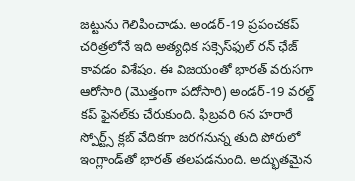జట్టును గెలిపించాడు. అండర్-19 ప్రపంచకప్ చరిత్రలోనే ఇది అత్యధిక సక్సెస్‌ఫుల్ రన్ ఛేజ్ కావడం విశేషం. ఈ విజయంతో భారత్ వరుసగా ఆరోసారి (మొత్తంగా పదోసారి) అండర్-19 వరల్డ్ కప్ ఫైనల్‌కు చేరుకుంది. ఫిబ్రవరి 6న హరారే స్పోర్ట్స్ క్లబ్ వేదికగా జరగనున్న తుది పోరులో ఇంగ్లాండ్‌తో భారత్ తలపడనుంది. అద్భుతమైన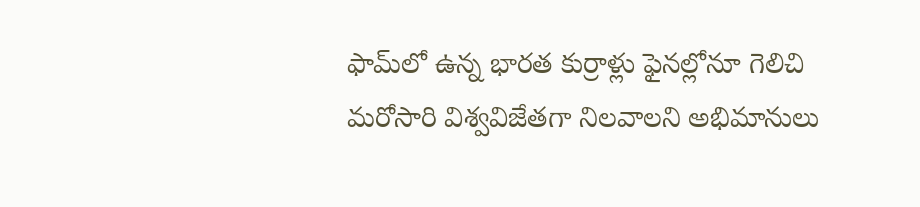ఫామ్‌లో ఉన్న భారత కుర్రాళ్లు ఫైనల్లోనూ గెలిచి మరోసారి విశ్వవిజేతగా నిలవాలని అభిమానులు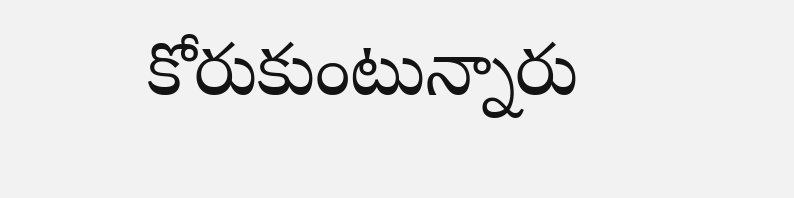కోరుకుంటున్నారు